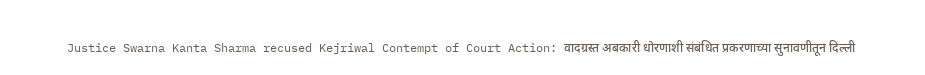Justice Swarna Kanta Sharma recused Kejriwal Contempt of Court Action: वादग्रस्त अबकारी धोरणाशी संबंधित प्रकरणाच्या सुनावणीतून दिल्ली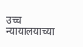उच्च न्यायालयाच्या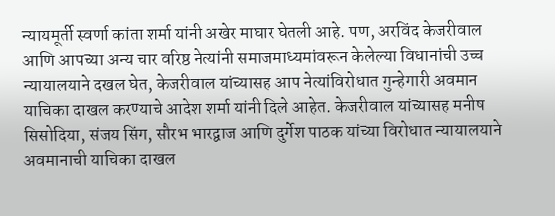न्यायमूर्ती स्वर्णा कांता शर्मा यांनी अखेर माघार घेतली आहे. पण, अरविंद केजरीवाल आणि आपच्या अन्य चार वरिष्ठ नेत्यांनी समाजमाध्यमांवरून केलेल्या विधानांची उच्च न्यायालयाने दखल घेत, केजरीवाल यांच्यासह आप नेत्यांविरोधात गुन्हेगारी अवमान याचिका दाखल करण्याचे आदेश शर्मा यांनी दिले आहेत. केजरीवाल यांच्यासह मनीष सिसोदिया, संजय सिंग, सौरभ भारद्वाज आणि दुर्गेश पाठक यांच्या विरोधात न्यायालयाने अवमानाची याचिका दाखल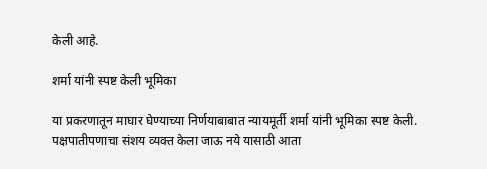केली आहे.

शर्मा यांनी स्पष्ट केली भूमिका

या प्रकरणातून माघार घेण्याच्या निर्णयाबाबात न्यायमूर्ती शर्मा यांनी भूमिका स्पष्ट केली. पक्षपातीपणाचा संशय व्यक्त केला जाऊ नये यासाठी आता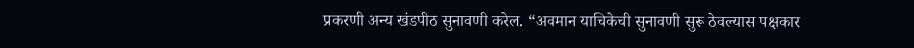प्रकरणी अन्य खंडपीठ सुनावणी करेल. “अवमान याचिकेची सुनावणी सुरू ठेवल्यास पक्षकार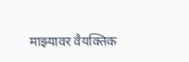माझ्यावर वैयक्तिक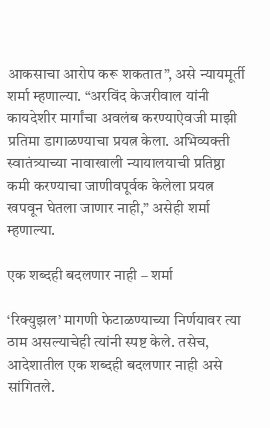आकसाचा आरोप करू शकतात”, असे न्यायमूर्ती शर्मा म्हणाल्या. “अरविंद केजरीवाल यांनी कायदेशीर मार्गांचा अवलंब करण्याऐवजी माझी प्रतिमा डागाळण्याचा प्रयत्न केला. अभिव्यक्ती स्वातंत्र्याच्या नावाखाली न्यायालयाची प्रतिष्ठा कमी करण्याचा जाणीवपूर्वक केलेला प्रयत्न खपवून घेतला जाणार नाही,” असेही शर्मा म्हणाल्या.

एक शब्दही बदलणार नाही – शर्मा

‘रिक्युझल’ मागणी फेटाळण्याच्या निर्णयावर त्या ठाम असल्याचेही त्यांनी स्पष्ट केले. तसेच, आदेशातील एक शब्दही बदलणार नाही असे सांगितले.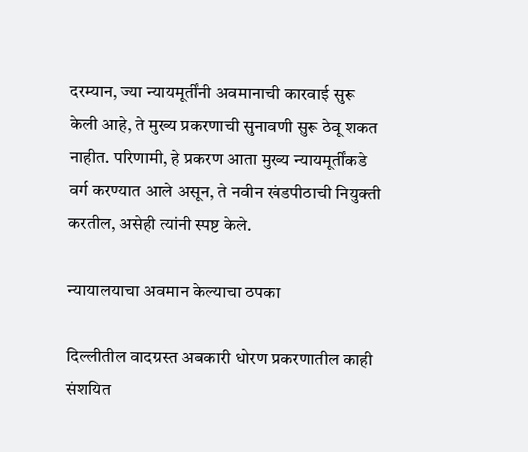दरम्यान, ज्या न्यायमूर्तींनी अवमानाची कारवाई सुरू केली आहे, ते मुख्य प्रकरणाची सुनावणी सुरू ठेवू शकत नाहीत. परिणामी, हे प्रकरण आता मुख्य न्यायमूर्तींकडे वर्ग करण्यात आले असून, ते नवीन खंडपीठाची नियुक्ती करतील, असेही त्यांनी स्पष्ट केले.

न्यायालयाचा अवमान केल्याचा ठपका

दिल्लीतील वादग्रस्त अबकारी धोरण प्रकरणातील काही संशयित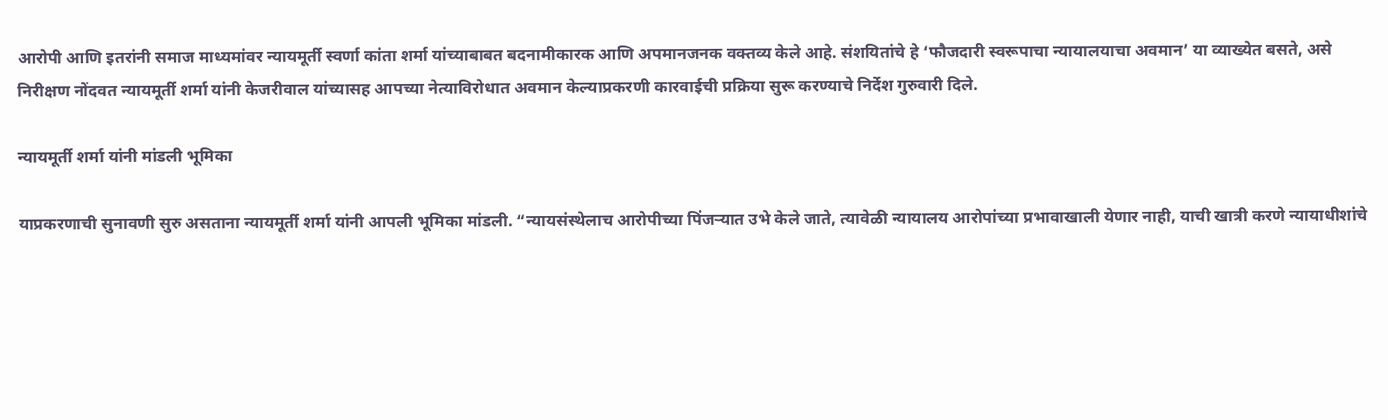आरोपी आणि इतरांनी समाज माध्यमांवर न्यायमूर्ती स्वर्णा कांता शर्मा यांच्याबाबत बदनामीकारक आणि अपमानजनक वक्तव्य केले आहे. संशयितांचे हे ‘फौजदारी स्वरूपाचा न्यायालयाचा अवमान’ या व्याख्येत बसते, असे निरीक्षण नोंदवत न्यायमूर्ती शर्मा यांनी केजरीवाल यांच्यासह आपच्या नेत्याविरोधात अवमान केल्याप्रकरणी कारवाईची प्रक्रिया सुरू करण्याचे निर्देश गुरुवारी दिले.

न्यायमूर्ती शर्मा यांनी मांडली भूमिका

याप्रकरणाची सुनावणी सुरु असताना न्यायमूर्ती शर्मा यांनी आपली भूमिका मांडली. “न्यायसंस्थेलाच आरोपीच्या पिंजऱ्यात उभे केले जाते, त्यावेळी न्यायालय आरोपांच्या प्रभावाखाली येणार नाही, याची खात्री करणे न्यायाधीशांचे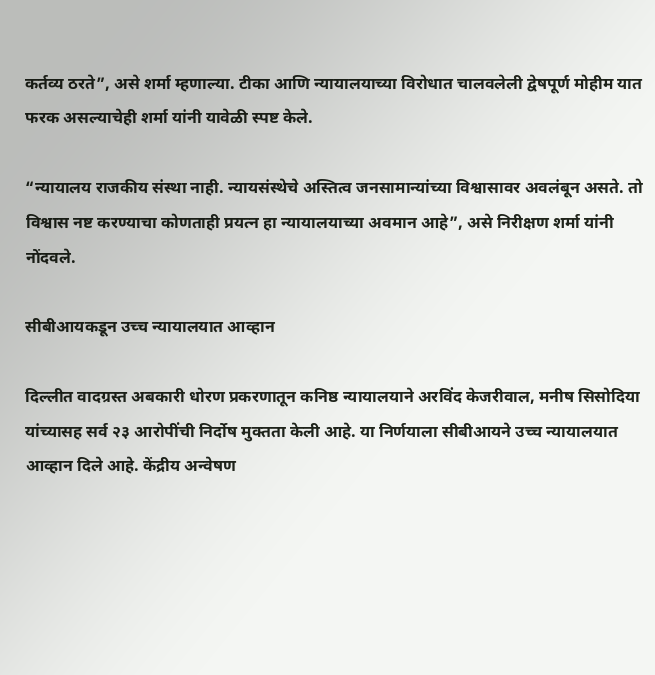कर्तव्य ठरते”, असे शर्मा म्हणाल्या. टीका आणि न्यायालयाच्या विरोधात चालवलेली द्वेषपूर्ण मोहीम यात फरक असल्याचेही शर्मा यांनी यावेळी स्पष्ट केले.

“न्यायालय राजकीय संस्था नाही. न्यायसंस्थेचे अस्तित्व जनसामान्यांच्या विश्वासावर अवलंबून असते. तो विश्वास नष्ट करण्याचा कोणताही प्रयत्न हा न्यायालयाच्या अवमान आहे”, असे निरीक्षण शर्मा यांनी नोंदवले.

सीबीआयकडून उच्च न्यायालयात आव्हान

दिल्लीत वादग्रस्त अबकारी धोरण प्रकरणातून कनिष्ठ न्यायालयाने अरविंद केजरीवाल, मनीष सिसोदिया यांच्यासह सर्व २३ आरोपींची निर्दोष मुक्तता केली आहे. या निर्णयाला सीबीआयने उच्च न्यायालयात आव्हान दिले आहे. केंद्रीय अन्वेषण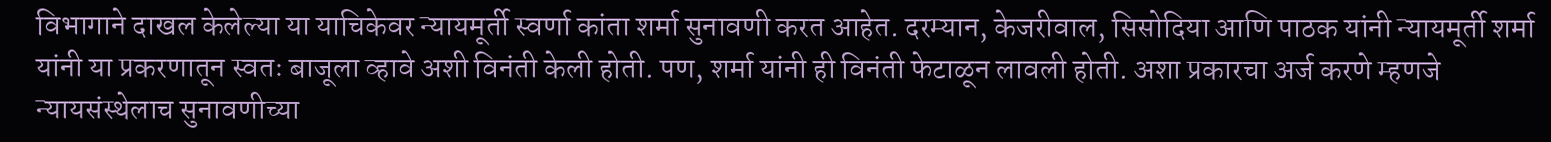विभागाने दाखल केलेल्या या याचिकेवर न्यायमूर्ती स्वर्णा कांता शर्मा सुनावणी करत आहेत. दरम्यान, केजरीवाल, सिसोदिया आणि पाठक यांनी न्यायमूर्ती शर्मा यांनी या प्रकरणातून स्वतः बाजूला व्हावे अशी विनंती केली होती. पण, शर्मा यांनी ही विनंती फेटाळून लावली होती. अशा प्रकारचा अर्ज करणे म्हणजे न्यायसंस्थेलाच सुनावणीच्या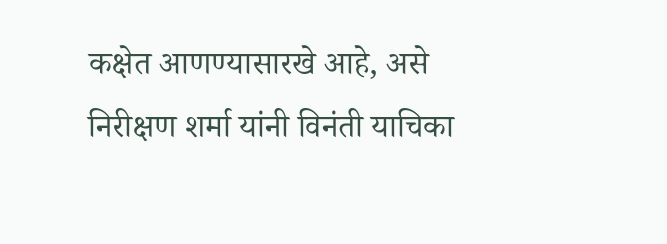कक्षेत आणण्यासारखे आहे, असे निरीक्षण शर्मा यांनी विनंती याचिका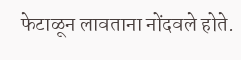फेटाळून लावताना नोंदवले होते.